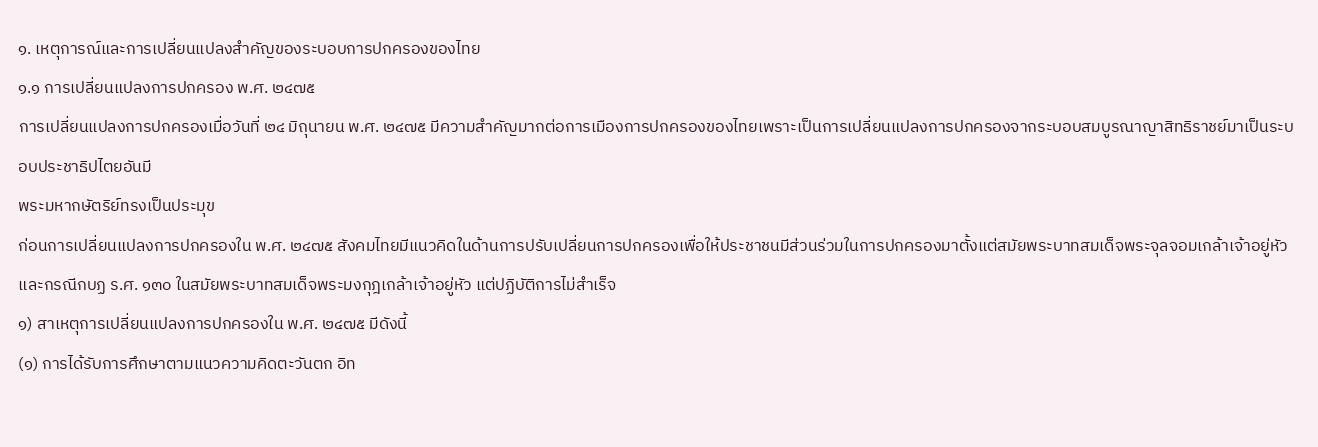๑. เหตุการณ์และการเปลี่ยนแปลงสำคัญของระบอบการปกครองของไทย
๑.๑ การเปลี่ยนแปลงการปกครอง พ.ศ. ๒๔๗๕
การเปลี่ยนแปลงการปกครองเมื่อวันที่ ๒๔ มิถุนายน พ.ศ. ๒๔๗๕ มีความสำคัญมากต่อการเมืองการปกครองของไทยเพราะเป็นการเปลี่ยนแปลงการปกครองจากระบอบสมบูรณาญาสิทธิราชย์มาเป็นระบอบประชาธิปไตยอันมี
พระมหากษัตริย์ทรงเป็นประมุข
ก่อนการเปลี่ยนแปลงการปกครองใน พ.ศ. ๒๔๗๕ สังคมไทยมีแนวคิดในด้านการปรับเปลี่ยนการปกครองเพื่อให้ประชาชนมีส่วนร่วมในการปกครองมาตั้งแต่สมัยพระบาทสมเด็จพระจุลจอมเกล้าเจ้าอยู่หัว และกรณีกบฏ ร.ศ. ๑๓๐ ในสมัยพระบาทสมเด็จพระมงกุฎเกล้าเจ้าอยู่หัว แต่ปฏิบัติการไม่สำเร็จ
๑) สาเหตุการเปลี่ยนแปลงการปกครองใน พ.ศ. ๒๔๗๕ มีดังนี้
(๑) การได้รับการศึกษาตามแนวความคิดตะวันตก อิท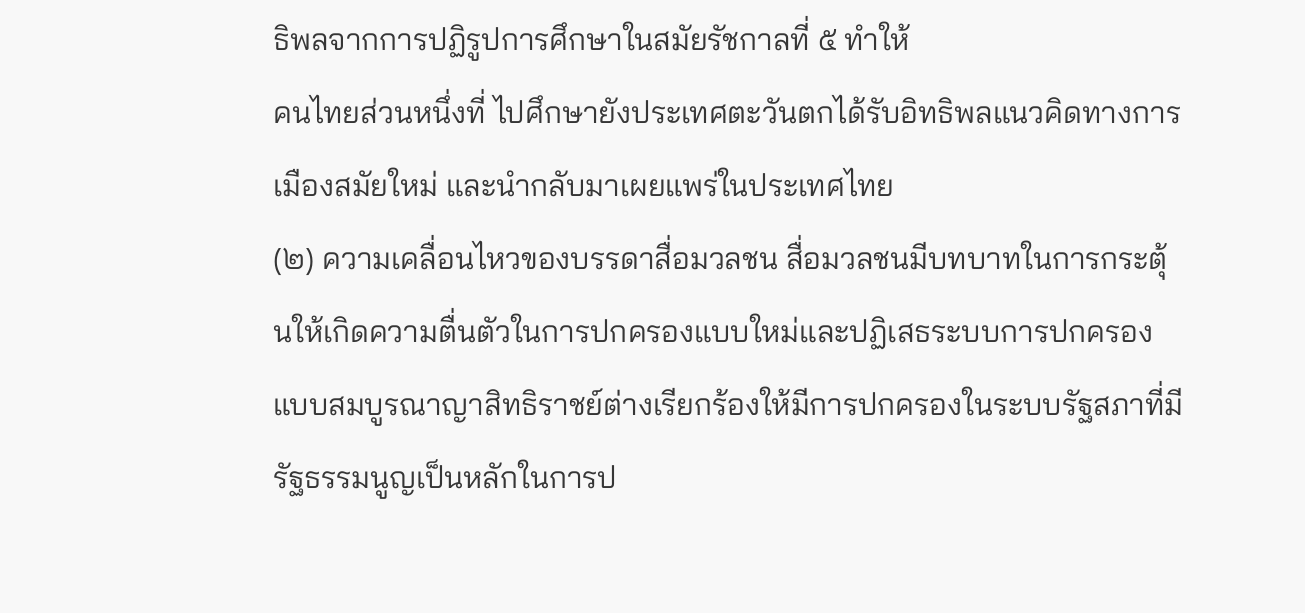ธิพลจากการปฏิรูปการศึกษาในสมัยรัชกาลที่ ๕ ทำให้
คนไทยส่วนหนึ่งที่ ไปศึกษายังประเทศตะวันตกได้รับอิทธิพลแนวคิดทางการเมืองสมัยใหม่ และนำกลับมาเผยแพร่ในประเทศไทย
(๒) ความเคลื่อนไหวของบรรดาสื่อมวลชน สื่อมวลชนมีบทบาทในการกระตุ้นให้เกิดความตื่นตัวในการปกครองแบบใหม่และปฏิเสธระบบการปกครองแบบสมบูรณาญาสิทธิราชย์ต่างเรียกร้องให้มีการปกครองในระบบรัฐสภาที่มีรัฐธรรมนูญเป็นหลักในการป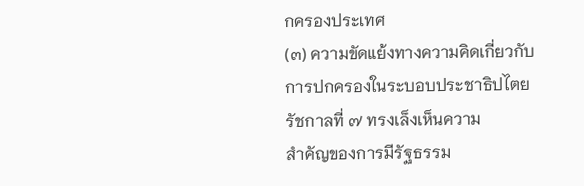กครองประเทศ
(๓) ความขัดแย้งทางความคิดเกี่ยวกับการปกครองในระบอบประชาธิปไตย รัชกาลที่ ๗ ทรงเล็งเห็นความ
สำคัญของการมีรัฐธรรม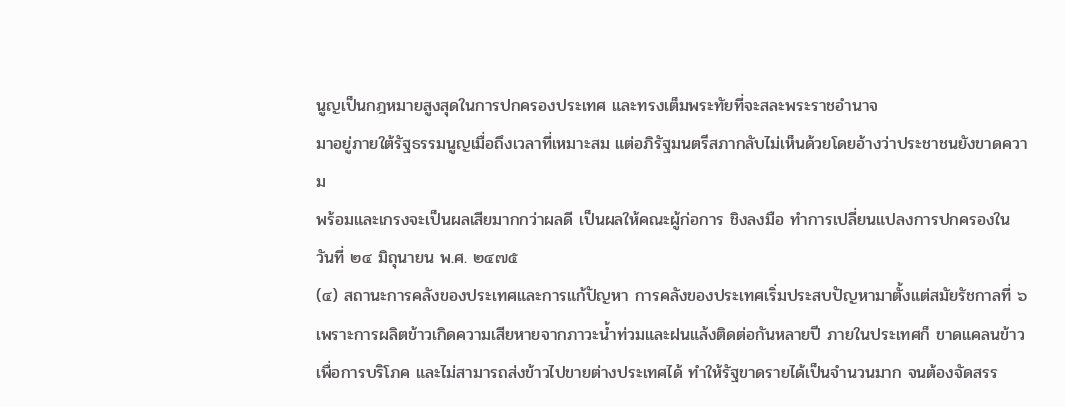นูญเป็นกฎหมายสูงสุดในการปกครองประเทศ และทรงเต็มพระทัยที่จะสละพระราชอำนาจ
มาอยู่ภายใต้รัฐธรรมนูญเมื่อถึงเวลาที่เหมาะสม แต่อภิรัฐมนตรีสภากลับไม่เห็นด้วยโดยอ้างว่าประชาชนยังขาดความ
พร้อมและเกรงจะเป็นผลเสียมากกว่าผลดี เป็นผลให้คณะผู้ก่อการ ชิงลงมือ ทำการเปลี่ยนแปลงการปกครองใน
วันที่ ๒๔ มิถุนายน พ.ศ. ๒๔๗๕
(๔) สถานะการคลังของประเทศและการแก้ปัญหา การคลังของประเทศเริ่มประสบปัญหามาตั้งแต่สมัยรัชกาลที่ ๖ เพราะการผลิตข้าวเกิดความเสียหายจากภาวะนํ้าท่วมและฝนแล้งติดต่อกันหลายปี ภายในประเทศก็ ขาดแคลนข้าวเพื่อการบริโภค และไม่สามารถส่งข้าวไปขายต่างประเทศได้ ทำให้รัฐขาดรายได้เป็นจำนวนมาก จนต้องจัดสรร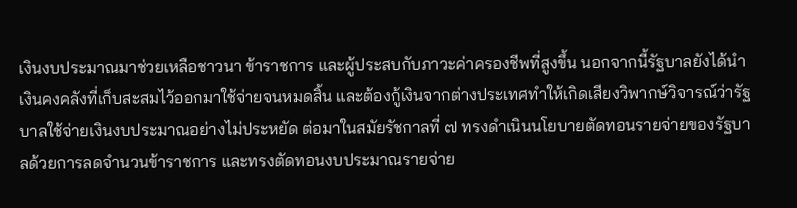เงินงบประมาณมาช่วยเหลือชาวนา ข้าราชการ และผู้ประสบกับภาวะค่าครองชีพที่สูงขึ้น นอกจากนี้รัฐบาลยังได้นำเงินคงคลังที่เก็บสะสมไว้ออกมาใช้จ่ายจนหมดสิ้น และต้องกู้เงินจากต่างประเทศทำให้เกิดเสียงวิพากษ์วิจารณ์ว่ารัฐบาลใช้จ่ายเงินงบประมาณอย่างไม่ประหยัด ต่อมาในสมัยรัชกาลที่ ๗ ทรงดำเนินนโยบายตัดทอนรายจ่ายของรัฐบาลด้วยการลดจำนวนข้าราชการ และทรงตัดทอนงบประมาณรายจ่าย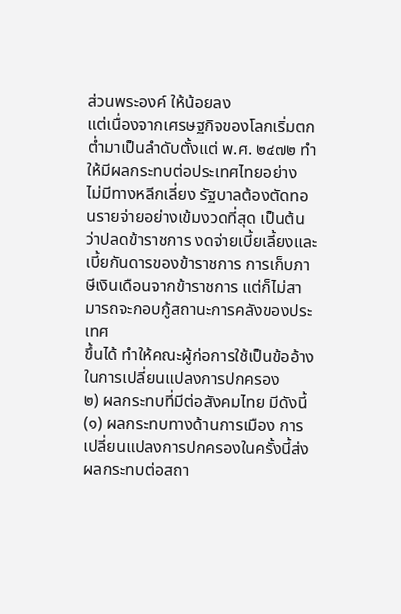ส่วนพระองค์ ให้น้อยลง
แต่เนื่องจากเศรษฐกิจของโลกเริ่มตกตํ่ามาเป็นลำดับตั้งแต่ พ.ศ. ๒๔๗๒ ทำให้มีผลกระทบต่อประเทศไทยอย่าง
ไม่มีทางหลีกเลี่ยง รัฐบาลต้องตัดทอนรายจ่ายอย่างเข้มงวดที่สุด เป็นต้นว่าปลดข้าราชการ งดจ่ายเบี้ยเลี้ยงและ
เบี้ยกันดารของข้าราชการ การเก็บภาษีเงินเดือนจากข้าราชการ แต่ก็ไม่สามารถจะกอบกู้สถานะการคลังของประเทศ
ขึ้นได้ ทำให้คณะผู้ก่อการใช้เป็นข้ออ้างในการเปลี่ยนแปลงการปกครอง
๒) ผลกระทบที่มีต่อสังคมไทย มีดังนี้
(๑) ผลกระทบทางด้านการเมือง การเปลี่ยนแปลงการปกครองในครั้งนี้ส่งผลกระทบต่อสถา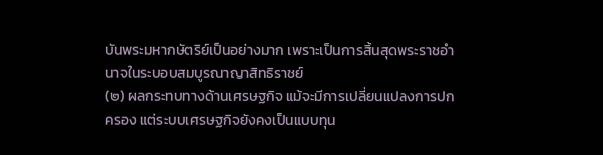บันพระมหากษัตริย์เป็นอย่างมาก เพราะเป็นการสิ้นสุดพระราชอำนาจในระบอบสมบูรณาญาสิทธิราชย์
(๒) ผลกระทบทางด้านเศรษฐกิจ แม้จะมีการเปลี่ยนแปลงการปกครอง แต่ระบบเศรษฐกิจยังคงเป็นแบบทุน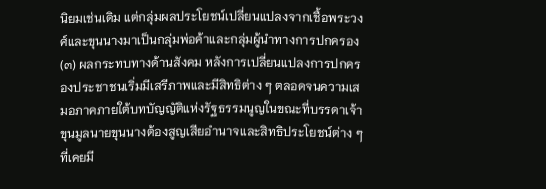นิยมเช่นเดิม แต่กลุ่มผลประโยชน์เปลี่ยนแปลงจากเชื้อพระวงศ์และขุนนางมาเป็นกลุ่มพ่อค้าและกลุ่มผู้นำทางการปกครอง
(๓) ผลกระทบทางด้านสังคม หลังการเปลี่ยนแปลงการปกครองประชาชนเริ่มมีเสรีภาพและมีสิทธิต่าง ๆ ตลอดจนความเสมอภาคภายใต้บทบัญญัติแห่งรัฐธรรมนูญในขณะที่บรรดาเจ้าขุนมูลนายขุนนางต้องสูญเสียอำนาจและสิทธิประโยชน์ต่าง ๆ ที่เคยมี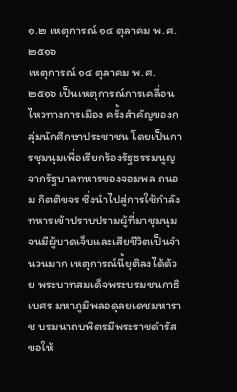๑.๒ เหตุการณ์ ๑๔ ตุลาคม พ.ศ. ๒๕๑๖
เหตุการณ์ ๑๔ ตุลาคม พ.ศ.๒๕๑๖ เป็นเหตุการณ์การเคลื่อนไหวทางการเมือง ครั้งสำคัญของกลุ่มนักศึกษาประชาชน โดยเป็นการชุมนุมเพื่อเรียกร้องรัฐธรรมนูญจากรัฐบาลทหารของจอมพล ถนอม กิตติขจร ซึ่งนำไปสู่การใช้กำลังทหารเข้าปราบปรามผู้ที่มาชุมนุมจนมีผู้บาดเจ็บและเสียชีวิตเป็นจำนวนมาก เหตุการณ์นี้ยุติลงได้ด้วย พระบาทสมเด็จพระบรมชนกาธิเบศร มหาภูมิพลอดุลยเดชมหาราช บรมนาถบพิตรมีพระราชดำรัสขอให้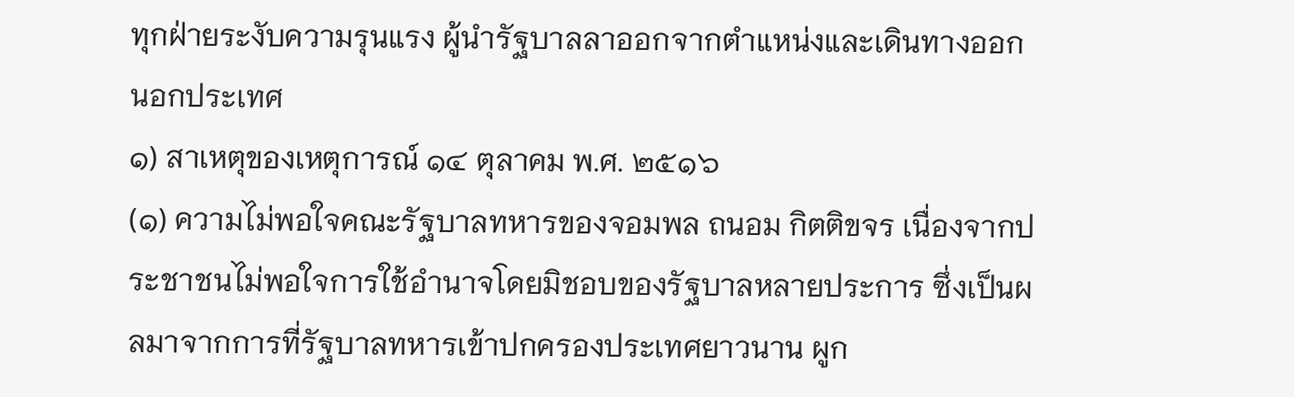ทุกฝ่ายระงับความรุนแรง ผู้นำรัฐบาลลาออกจากตำแหน่งและเดินทางออกนอกประเทศ
๑) สาเหตุของเหตุการณ์ ๑๔ ตุลาคม พ.ศ. ๒๕๑๖
(๑) ความไม่พอใจคณะรัฐบาลทหารของจอมพล ถนอม กิตติขจร เนื่องจากประชาชนไม่พอใจการใช้อำนาจโดยมิชอบของรัฐบาลหลายประการ ซึ่งเป็นผลมาจากการที่รัฐบาลทหารเข้าปกครองประเทศยาวนาน ผูก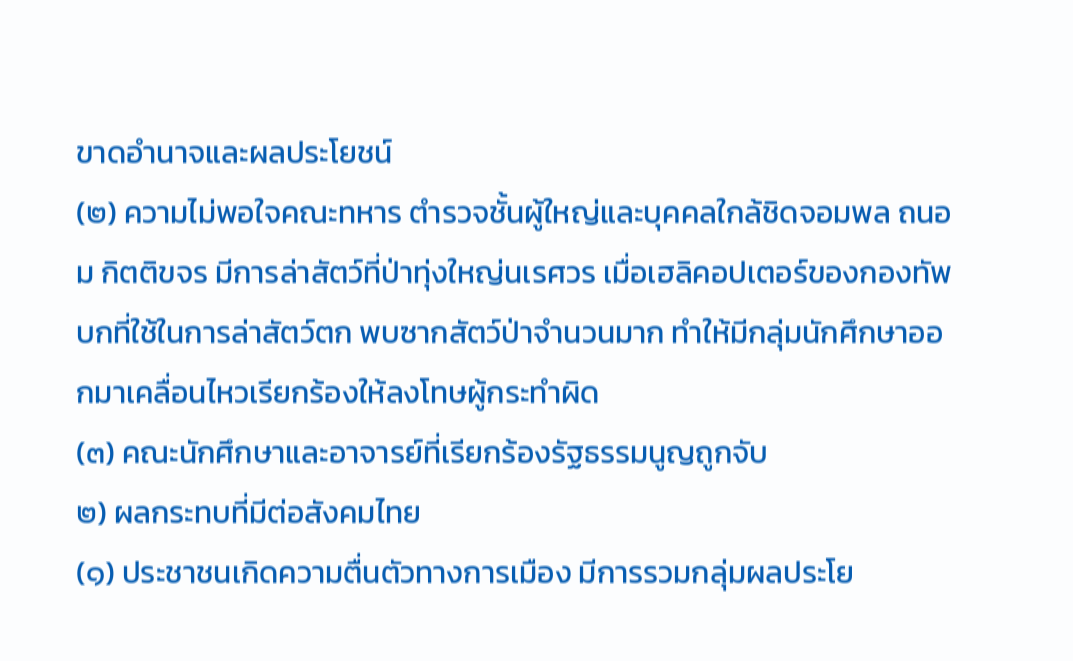ขาดอำนาจและผลประโยชน์
(๒) ความไม่พอใจคณะทหาร ตำรวจชั้นผู้ใหญ่และบุคคลใกล้ชิดจอมพล ถนอม กิตติขจร มีการล่าสัตว์ที่ป่าทุ่งใหญ่นเรศวร เมื่อเฮลิคอปเตอร์ของกองทัพบกที่ใช้ในการล่าสัตว์ตก พบซากสัตว์ป่าจำนวนมาก ทำให้มีกลุ่มนักศึกษาออกมาเคลื่อนไหวเรียกร้องให้ลงโทษผู้กระทำผิด
(๓) คณะนักศึกษาและอาจารย์ที่เรียกร้องรัฐธรรมนูญถูกจับ
๒) ผลกระทบที่มีต่อสังคมไทย
(๑) ประชาชนเกิดความตื่นตัวทางการเมือง มีการรวมกลุ่มผลประโย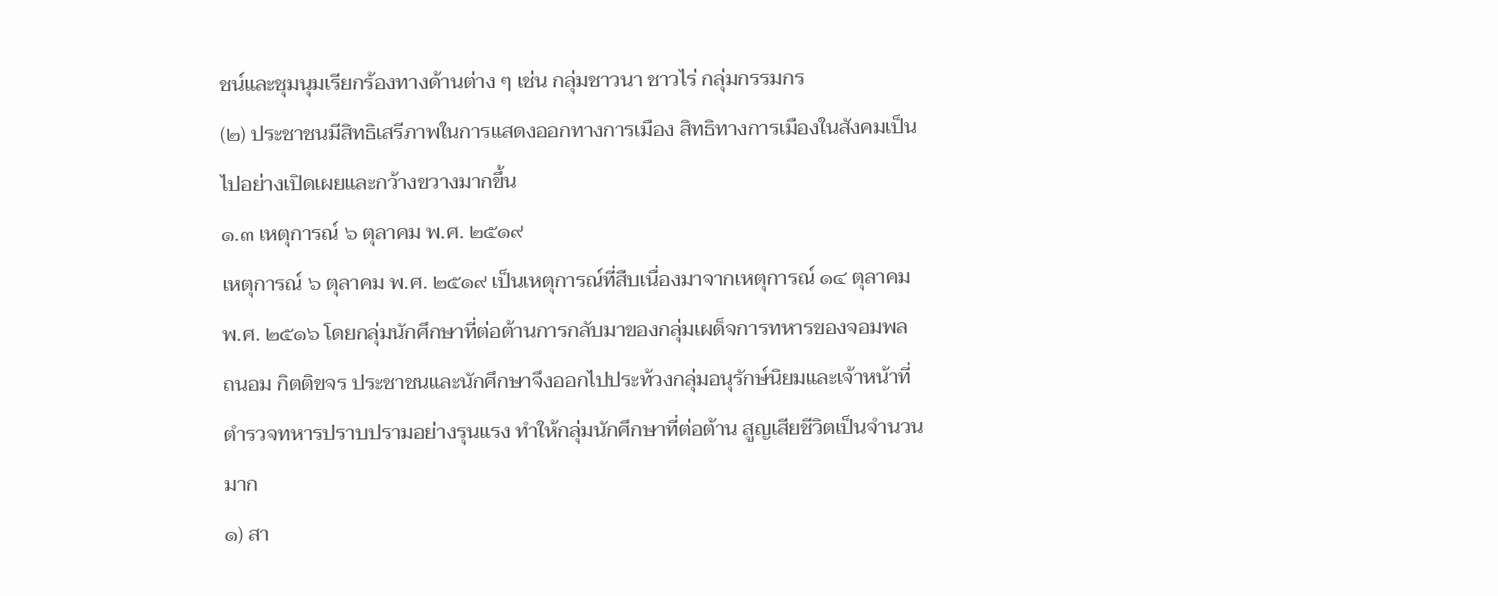ชน์และชุมนุมเรียกร้องทางด้านต่าง ๆ เช่น กลุ่มชาวนา ชาวไร่ กลุ่มกรรมกร
(๒) ประชาชนมีสิทธิเสรีภาพในการแสดงออกทางการเมือง สิทธิทางการเมืองในสังคมเป็นไปอย่างเปิดเผยและกว้างขวางมากขึ้น
๑.๓ เหตุการณ์ ๖ ตุลาคม พ.ศ. ๒๕๑๙
เหตุการณ์ ๖ ตุลาคม พ.ศ. ๒๕๑๙ เป็นเหตุการณ์ที่สืบเนื่องมาจากเหตุการณ์ ๑๔ ตุลาคม พ.ศ. ๒๕๑๖ โดยกลุ่มนักศึกษาที่ต่อต้านการกลับมาของกลุ่มเผด็จการทหารของจอมพล ถนอม กิตติขจร ประชาชนและนักศึกษาจึงออกไปประท้วงกลุ่มอนุรักษ์นิยมและเจ้าหน้าที่ตำรวจทหารปราบปรามอย่างรุนแรง ทำให้กลุ่มนักศึกษาที่ต่อต้าน สูญเสียชีวิตเป็นจำนวนมาก
๑) สา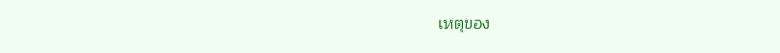เหตุของ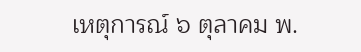เหตุการณ์ ๖ ตุลาคม พ.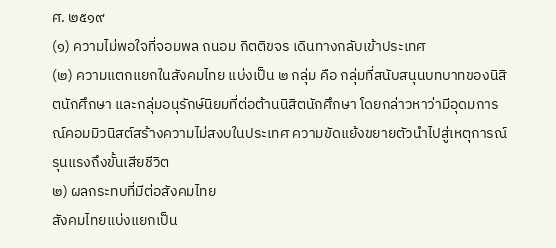ศ. ๒๕๑๙
(๑) ความไม่พอใจที่จอมพล ถนอม กิตติขจร เดินทางกลับเข้าประเทศ
(๒) ความแตกแยกในสังคมไทย แบ่งเป็น ๒ กลุ่ม คือ กลุ่มที่สนับสนุนบทบาทของนิสิตนักศึกษา และกลุ่มอนุรักษ์นิยมที่ต่อต้านนิสิตนักศึกษา โดยกล่าวหาว่ามีอุดมการณ์คอมมิวนิสต์สร้างความไม่สงบในประเทศ ความขัดแย้งขยายตัวนำไปสู่เหตุการณ์รุนแรงถึงขั้นเสียชีวิต
๒) ผลกระทบที่มีต่อสังคมไทย
สังคมไทยแบ่งแยกเป็น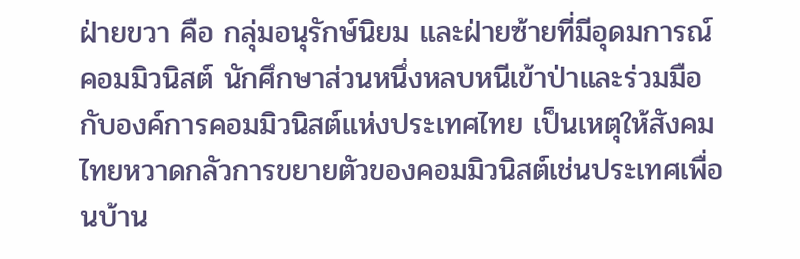ฝ่ายขวา คือ กลุ่มอนุรักษ์นิยม และฝ่ายซ้ายที่มีอุดมการณ์คอมมิวนิสต์ นักศึกษาส่วนหนึ่งหลบหนีเข้าป่าและร่วมมือกับองค์การคอมมิวนิสต์แห่งประเทศไทย เป็นเหตุให้สังคมไทยหวาดกลัวการขยายตัวของคอมมิวนิสต์เช่นประเทศเพื่อนบ้าน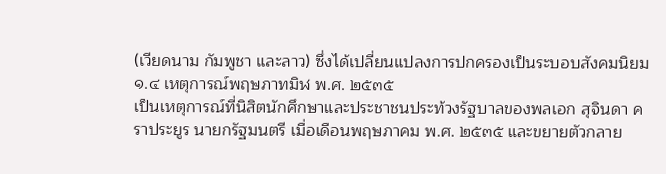(เวียดนาม กัมพูชา และลาว) ซึ่งได้เปลี่ยนแปลงการปกครองเป็นระบอบสังคมนิยม
๑.๔ เหตุการณ์พฤษภาทมิฬ พ.ศ. ๒๕๓๕
เป็นเหตุการณ์ที่นิสิตนักศึกษาและประชาชนประท้วงรัฐบาลของพลเอก สุจินดา คราประยูร นายกรัฐมนตรี เมื่อเดือนพฤษภาคม พ.ศ. ๒๕๓๕ และขยายตัวกลาย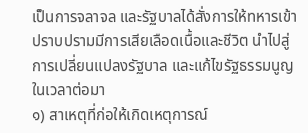เป็นการจลาจล และรัฐบาลได้สั่งการให้ทหารเข้าปราบปรามมีการเสียเลือดเนื้อและชีวิต นำไปสู่การเปลี่ยนแปลงรัฐบาล และแก้ไขรัฐธรรมนูญในเวลาต่อมา
๑) สาเหตุที่ก่อให้เกิดเหตุการณ์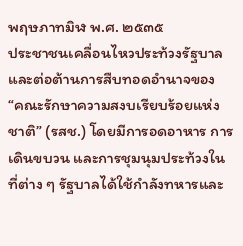พฤษภาทมิฬ พ.ศ. ๒๕๓๕
ประชาชนเคลื่อนไหวประท้วงรัฐบาลและต่อต้านการสืบทอดอำนาจของ “คณะรักษาความสงบเรียบร้อยแห่งชาติ” (รสช.) โดยมีการอดอาหาร การเดินขบวน และการชุมนุมประท้วงในที่ต่าง ๆ รัฐบาลได้ใช้กำลังทหารและ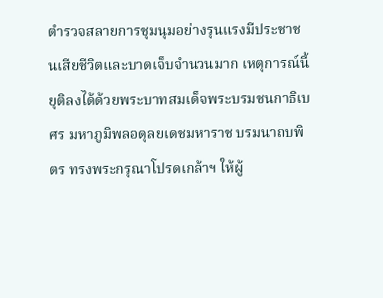ตำรวจสลายการชุมนุมอย่างรุนแรงมีประชาชนเสียชีวิตและบาดเจ็บจำนวนมาก เหตุการณ์นี้ยุติลงได้ด้วยพระบาทสมเด็จพระบรมชนกาธิเบศร มหาภูมิพลอดุลยเดชมหาราช บรมนาถบพิตร ทรงพระกรุณาโปรดเกล้าฯ ให้ผู้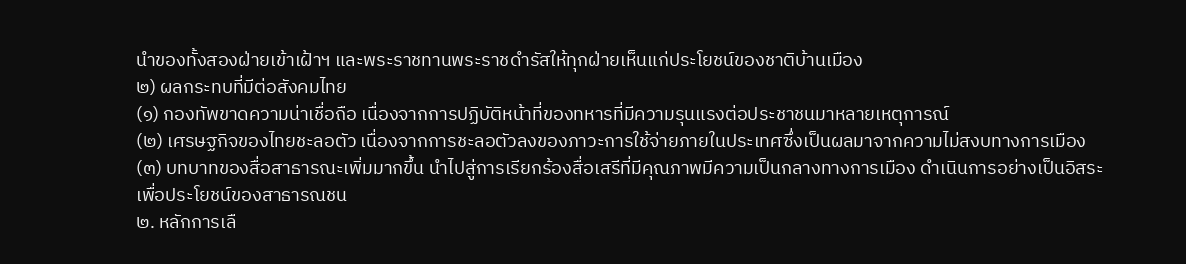นำของทั้งสองฝ่ายเข้าเฝ้าฯ และพระราชทานพระราชดำรัสให้ทุกฝ่ายเห็นแก่ประโยชน์ของชาติบ้านเมือง
๒) ผลกระทบที่มีต่อสังคมไทย
(๑) กองทัพขาดความน่าเชื่อถือ เนื่องจากการปฏิบัติหน้าที่ของทหารที่มีความรุนแรงต่อประชาชนมาหลายเหตุการณ์
(๒) เศรษฐกิจของไทยชะลอตัว เนื่องจากการชะลอตัวลงของภาวะการใช้จ่ายภายในประเทศซึ่งเป็นผลมาจากความไม่สงบทางการเมือง
(๓) บทบาทของสื่อสาธารณะเพิ่มมากขึ้น นำไปสู่การเรียกร้องสื่อเสรีที่มีคุณภาพมีความเป็นกลางทางการเมือง ดำเนินการอย่างเป็นอิสระเพื่อประโยชน์ของสาธารณชน
๒. หลักการเลื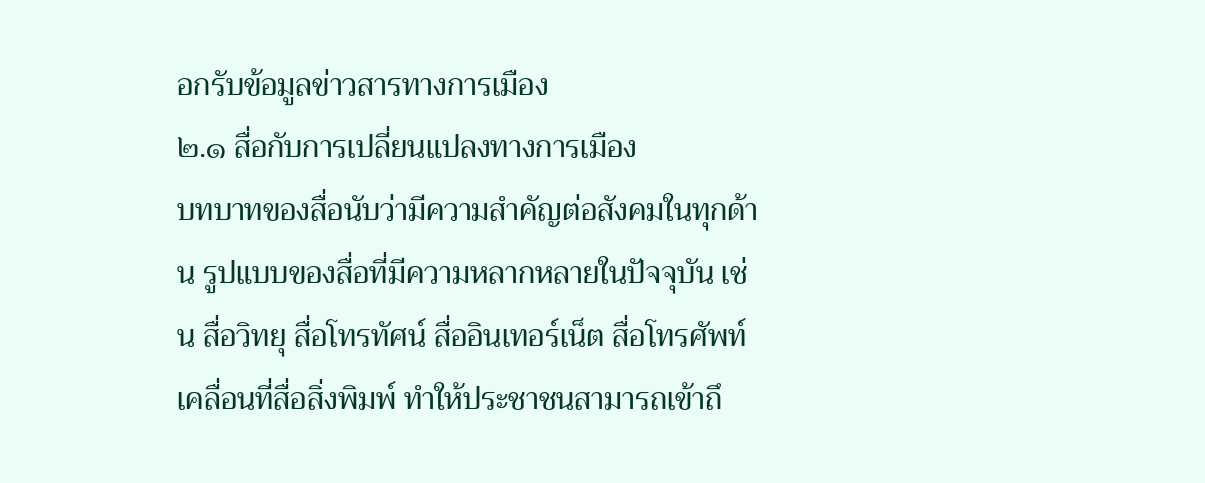อกรับข้อมูลข่าวสารทางการเมือง
๒.๑ สื่อกับการเปลี่ยนแปลงทางการเมือง
บทบาทของสื่อนับว่ามีความสำคัญต่อสังคมในทุกด้าน รูปแบบของสื่อที่มีความหลากหลายในปัจจุบัน เช่น สื่อวิทยุ สื่อโทรทัศน์ สื่ออินเทอร์เน็ต สื่อโทรศัพท์เคลื่อนที่สื่อสิ่งพิมพ์ ทำให้ประชาชนสามารถเข้าถึ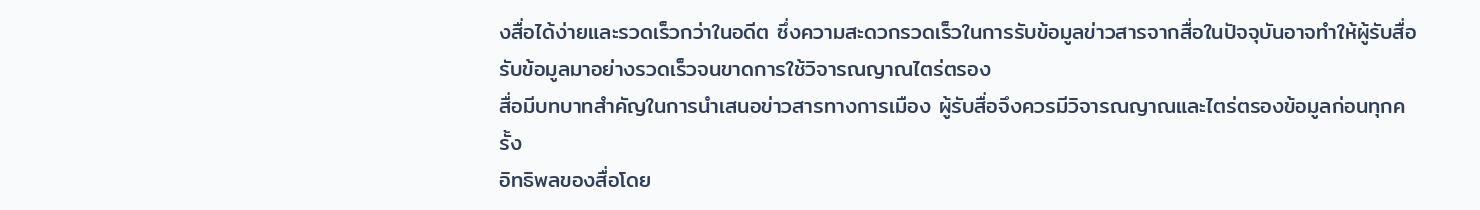งสื่อได้ง่ายและรวดเร็วกว่าในอดีต ซึ่งความสะดวกรวดเร็วในการรับข้อมูลข่าวสารจากสื่อในปัจจุบันอาจทำให้ผู้รับสื่อรับข้อมูลมาอย่างรวดเร็วจนขาดการใช้วิจารณญาณไตร่ตรอง
สื่อมีบทบาทสำคัญในการนำเสนอข่าวสารทางการเมือง ผู้รับสื่อจึงควรมีวิจารณญาณและไตร่ตรองข้อมูลก่อนทุกครั้ง
อิทธิพลของสื่อโดย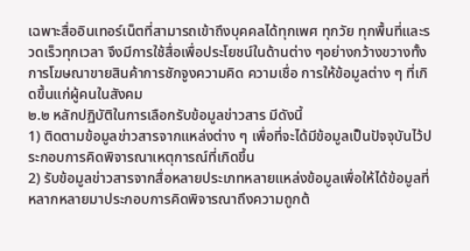เฉพาะสื่ออินเทอร์เน็ตที่สามารถเข้าถึงบุคคลได้ทุกเพศ ทุกวัย ทุกพื้นที่และรวดเร็วทุกเวลา จึงมีการใช้สื่อเพื่อประโยชน์ในด้านต่าง ๆอย่างกว้างขวางทั้งการโฆษณาขายสินค้าการชักจูงความคิด ความเชื่อ การให้ข้อมูลต่าง ๆ ที่เกิดขึ้นแก่ผู้คนในสังคม
๒.๒ หลักปฏิบัติในการเลือกรับข้อมูลข่าวสาร มีดังนี้
1) ติดตามข้อมูลข่าวสารจากแหล่งต่าง ๆ เพื่อที่จะได้มีข้อมูลเป็นปัจจุบันไว้ประกอบการคิดพิจารณาเหตุการณ์ที่เกิดขึ้น
2) รับข้อมูลข่าวสารจากสื่อหลายประเภทหลายแหล่งข้อมูลเพื่อให้ได้ข้อมูลที่หลากหลายมาประกอบการคิดพิจารณาถึงความถูกต้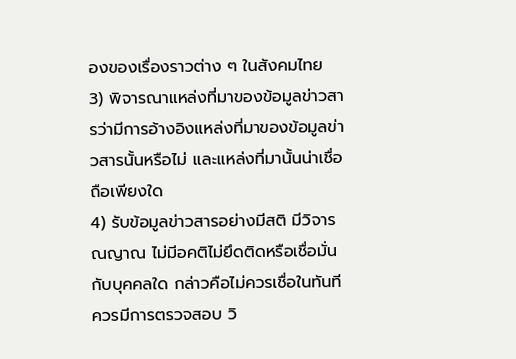องของเรื่องราวต่าง ๆ ในสังคมไทย
3) พิจารณาแหล่งที่มาของข้อมูลข่าวสารว่ามีการอ้างอิงแหล่งที่มาของข้อมูลข่าวสารนั้นหรือไม่ และแหล่งที่มานั้นน่าเชื่อถือเพียงใด
4) รับข้อมูลข่าวสารอย่างมีสติ มีวิจารณญาณ ไม่มีอคติไม่ยึดติดหรือเชื่อมั่นกับบุคคลใด กล่าวคือไม่ควรเชื่อในทันที ควรมีการตรวจสอบ วิ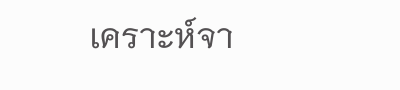เคราะห์จา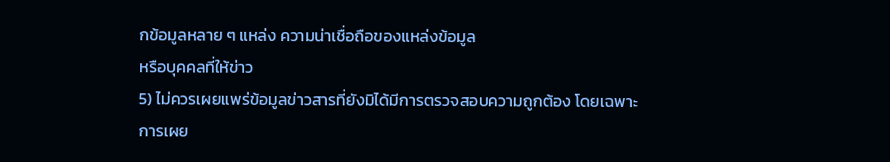กข้อมูลหลาย ๆ แหล่ง ความน่าเชื่อถือของแหล่งข้อมูล
หรือบุคคลที่ให้ข่าว
5) ไม่ควรเผยแพร่ข้อมูลข่าวสารที่ยังมิได้มีการตรวจสอบความถูกต้อง โดยเฉพาะการเผย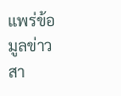แพร่ข้อมูลข่าวสา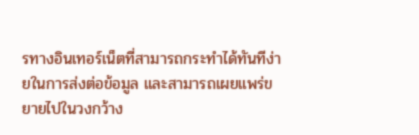รทางอินเทอร์เน็ตที่สามารถกระทำได้ทันทีง่ายในการส่งต่อข้อมูล และสามารถเผยแพร่ขยายไปในวงกว้าง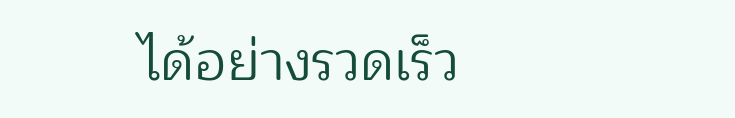ได้อย่างรวดเร็ว